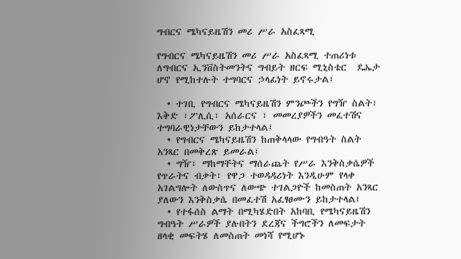ግብርና ሜካናይዜሽን መሪ ሥራ አስፈጻሚ

የግብርና ሜካናይዜሽን መሪ ሥራ አስፈጻሚ ተጠሪነቱ ለግብርና ኢንቨስትመንትና ግብይት ዘርፍ ሚኒስቴር  ዴኤታ      ሆኖ የሚከተሉት ተግባርና ኃላፊነት ይኖሩታል፤

  • ተገቢ የግብርና ሜካናይዜሽን ምንጮችን የግዥ ስልት፣ እቅድ ፣ፖሊሲ፣ አሰራርና ፣ መመረያዎችን መፈተሽና ተግባራዊነታቸውን ይከታተላል፤
  • የግብርና ሜካናይዜሽን ከጠቅላላው የግብዓት ስልት አንጻር በመቅረጽ ይመራል፤
  • ግዥ፣ ማከማቸትና ማሰራጨት የሥራ እንቅስቃሴዎች የጥራትና ብቃት፣ የዋጋ ተወዳዳሪነት እንዲሁም የላቀ አገልግሎት ለውስጥና ለውጭ ተገልጋዮች ከመስጠት አንጻር ያለውን እንቅስቃሴ በመፈተሽ አፈፃፀሙን ይከታተላል፤
  • የተፋሰስ ልማት በሚካሄድበት አከባቢ የሜካናይዜሽን ግብዓት ሥራዎች ያሉበትን ደረጃና ችግሮችን ለመፍታት ዘላቂ መፍትሄ ለመስጠት መነሻ የሚሆኑ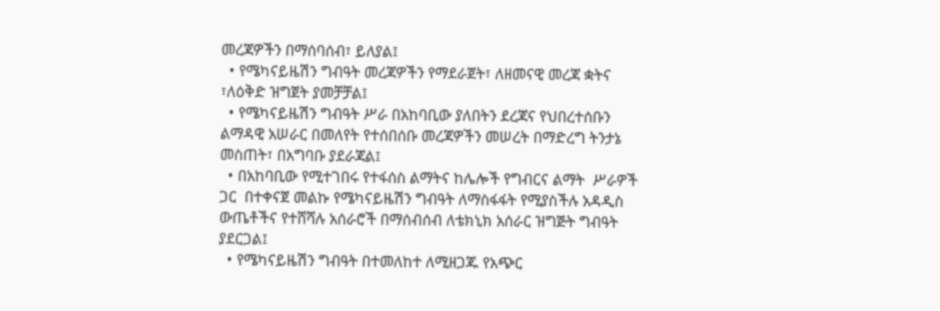መረጃዎችን በማሰባሰብ፣ ይለያል፤
  • የሜካናይዜሽን ግብዓት መረጃዎችን የማደራጀት፣ ለዘመናዊ መረጃ ቋትና ፣ለዕቅድ ዝግጀት ያመቻቻል፤
  • የሜካናይዜሽን ግብዓት ሥራ በአከባቢው ያለበትን ደረጃና የህበረተሰቡን ልማዳዊ አሠራር በመለየት የተሰበሰቡ መረጃዎችን መሠረት በማድረግ ትንታኔ መስጠት፣ በአግባቡ ያደራጃል፤
  • በአከባቢው የሚተገበሩ የተፋሰስ ልማትና ከሌሎች የግብርና ልማት  ሥራዎች  ጋር  በተቀናጀ መልኩ የሜካናይዜሽን ግብዓት ለማስፋፋት የሚያስችሉ አዳዲስ ውጤቶችና የተሸሻሉ አሰራሮች በማሰብሰብ ለቴክኒክ አሰራር ዝግጅት ግብዓት ያደርጋል፤
  • የሜካናይዜሽን ግብዓት በተመለከተ ለሚዘጋጁ የአጭር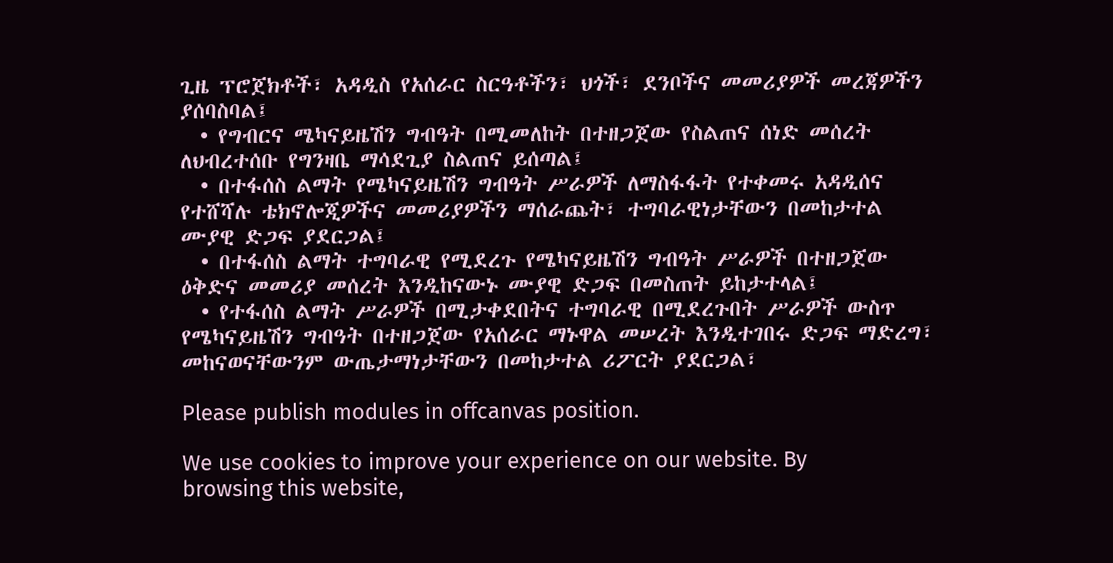ጊዜ ፕሮጀክቶች፣ አዳዲስ የአሰራር ስርዓቶችን፣ ህጎች፣ ደንቦችና መመሪያዎች መረጃዎችን ያሰባስባል፤
  • የግብርና ሜካናይዜሽን ግብዓት በሚመለከት በተዘጋጀው የስልጠና ሰነድ መሰረት ለህብረተሰቡ የግንዛቤ ማሳደጊያ ስልጠና ይሰጣል፤
  • በተፋሰስ ልማት የሜካናይዜሽን ግብዓት ሥራዎች ለማስፋፋት የተቀመሩ አዳዲሰና የተሸሻሉ ቴክኖሎጂዎችና መመሪያዎችን ማሰራጨት፣ ተግባራዊነታቸውን በመከታተል ሙያዊ ድጋፍ ያደርጋል፤
  • በተፋሰስ ልማት ተግባራዊ የሚደረጉ የሜካናይዜሽን ግብዓት ሥራዎች በተዘጋጀው ዕቅድና መመሪያ መሰረት እንዲከናውኑ ሙያዊ ድጋፍ በመስጠት ይከታተላል፤
  • የተፋሰስ ልማት ሥራዎች በሚታቀደበትና ተግባራዊ በሚደረጉበት ሥራዎች ውስጥ የሜካናይዜሽን ግብዓት በተዘጋጀው የአሰራር ማኑዋል መሠረት እንዲተገበሩ ድጋፍ ማድረግ፣ መከናወናቸውንም ውጤታማነታቸውን በመከታተል ሪፖርት ያደርጋል፣

Please publish modules in offcanvas position.

We use cookies to improve your experience on our website. By browsing this website,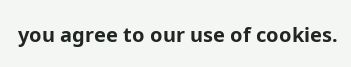you agree to our use of cookies.